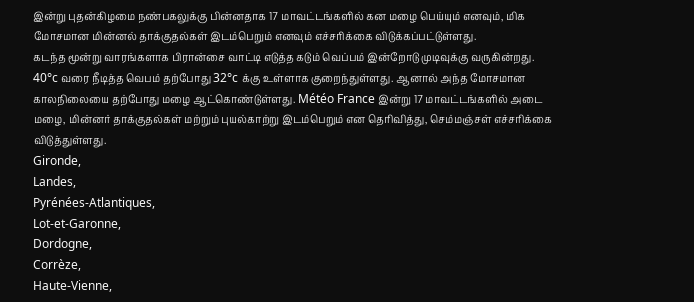இன்று புதன்கிழமை நண்பகலுக்கு பின்னதாக 17 மாவட்டங்களில் கன மழை பெய்யும் எனவும், மிக மோசமான மின்னல் தாக்குதல்கள் இடம்பெறும் எனவும் எச்சரிக்கை விடுக்கப்பட்டுள்ளது.
கடந்த மூன்று வாரங்களாக பிரான்சை வாட்டி எடுத்த கடும் வெப்பம் இன்றோடு முடிவுக்கு வருகின்றது. 40°c வரை நீடித்த வெபம் தற்போது 32°c க்கு உள்ளாக குறைந்துள்ளது. ஆனால் அந்த மோசமான காலநிலையை தற்போது மழை ஆட்கொண்டுள்ளது. Météo France இன்று 17 மாவட்டங்களில் அடை மழை, மின்னர் தாக்குதல்கள் மற்றும் புயல்காற்று இடம்பெறும் என தெரிவித்து, செம்மஞ்சள் எச்சரிக்கை விடுத்துள்ளது.
Gironde,
Landes,
Pyrénées-Atlantiques,
Lot-et-Garonne,
Dordogne,
Corrèze,
Haute-Vienne,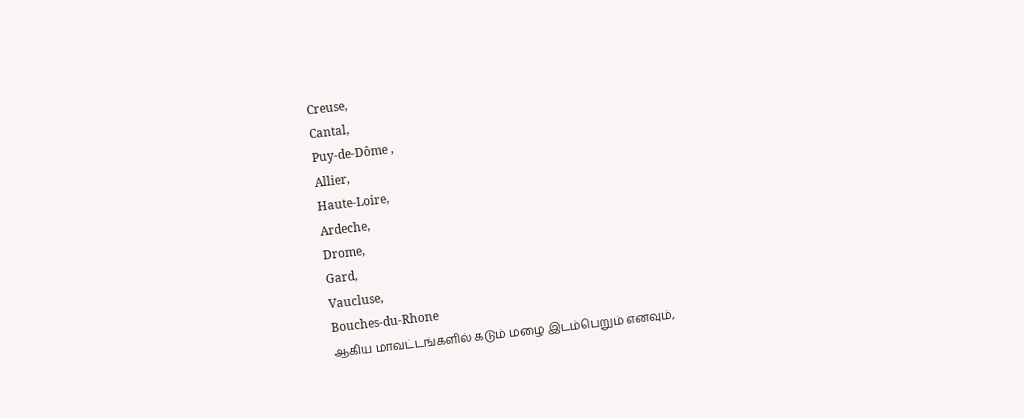Creuse,
Cantal,
Puy-de-Dôme ,
Allier,
Haute-Loire,
Ardeche,
Drome,
Gard,
Vaucluse,
Bouches-du-Rhone
ஆகிய மாவட்டங்களில் கடும் மழை இடம்பெறும் எனவும்,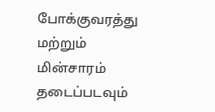போக்குவரத்து மற்றும் மின்சாரம் தடைப்படவும்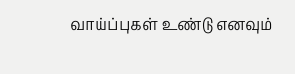வாய்ப்புகள் உண்டு எனவும்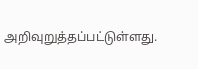அறிவுறுத்தப்பட்டுள்ளது.